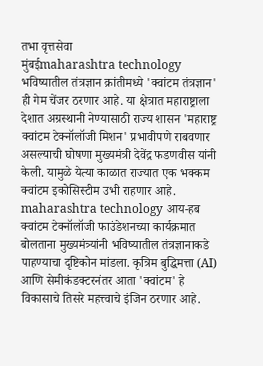तभा वृत्तसेवा
मुंबईmaharashtra technology भविष्यातील तंत्रज्ञान क्रांतीमध्ये 'क्वांटम तंत्रज्ञान' ही गेम चेंजर ठरणार आहे. या क्षेत्रात महाराष्ट्राला देशात अग्रस्थानी नेण्यासाठी राज्य शासन 'महाराष्ट्र क्वांटम टेक्नॉलॉजी मिशन' प्रभावीपणे राबवणार असल्याची घोषणा मुख्यमंत्री देवेंद्र फडणवीस यांनी केली. यामुळे येत्या काळात राज्यात एक भक्कम क्वांटम इकोसिस्टीम उभी राहणार आहे.
maharashtra technology आय-हब क्वांटम टेक्नॉलॉजी फाउंडेशनच्या कार्यक्रमात बोलताना मुख्यमंत्र्यांनी भविष्यातील तंत्रज्ञानाकडे पाहण्याचा दृष्टिकोन मांडला. कृत्रिम बुद्धिमत्ता (AI) आणि सेमीकंडक्टरनंतर आता 'क्वांटम' हे विकासाचे तिसरे महत्त्वाचे इंजिन ठरणार आहे.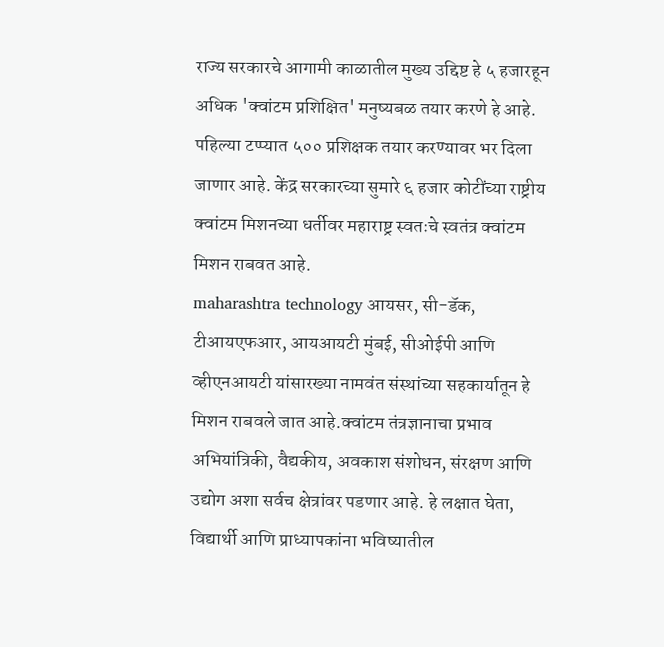राज्य सरकारचे आगामी काळातील मुख्य उद्दिष्ट हे ५ हजारहून अधिक 'क्वांटम प्रशिक्षित' मनुष्यबळ तयार करणे हे आहे. पहिल्या टप्प्यात ५०० प्रशिक्षक तयार करण्यावर भर दिला जाणार आहे. केंद्र सरकारच्या सुमारे ६ हजार कोटींच्या राष्ट्रीय क्वांटम मिशनच्या धर्तीवर महाराष्ट्र स्वतःचे स्वतंत्र क्वांटम मिशन राबवत आहे.
maharashtra technology आयसर, सी-डॅक, टीआयएफआर, आयआयटी मुंबई, सीओईपी आणि व्हीएनआयटी यांसारख्या नामवंत संस्थांच्या सहकार्यातून हे मिशन राबवले जात आहे.क्वांटम तंत्रज्ञानाचा प्रभाव अभियांत्रिकी, वैद्यकीय, अवकाश संशोधन, संरक्षण आणि उद्योग अशा सर्वच क्षेत्रांवर पडणार आहे. हे लक्षात घेता, विद्यार्थी आणि प्राध्यापकांना भविष्यातील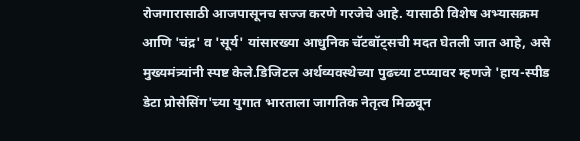रोजगारासाठी आजपासूनच सज्ज करणे गरजेचे आहे. यासाठी विशेष अभ्यासक्रम आणि 'चंद्र' व 'सूर्य' यांसारख्या आधुनिक चॅटबॉट्सची मदत घेतली जात आहे, असे मुख्यमंत्र्यांनी स्पष्ट केले.डिजिटल अर्थव्यवस्थेच्या पुढच्या टप्प्यावर म्हणजे 'हाय-स्पीड डेटा प्रोसेसिंग'च्या युगात भारताला जागतिक नेतृत्व मिळवून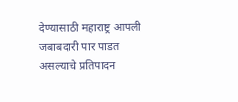देण्यासाठी महाराष्ट्र आपली जबाबदारी पार पाडत असल्याचे प्रतिपादन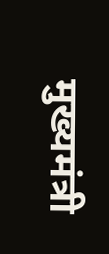मुख्यमंत्री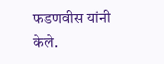फडणवीस यांनी केले.